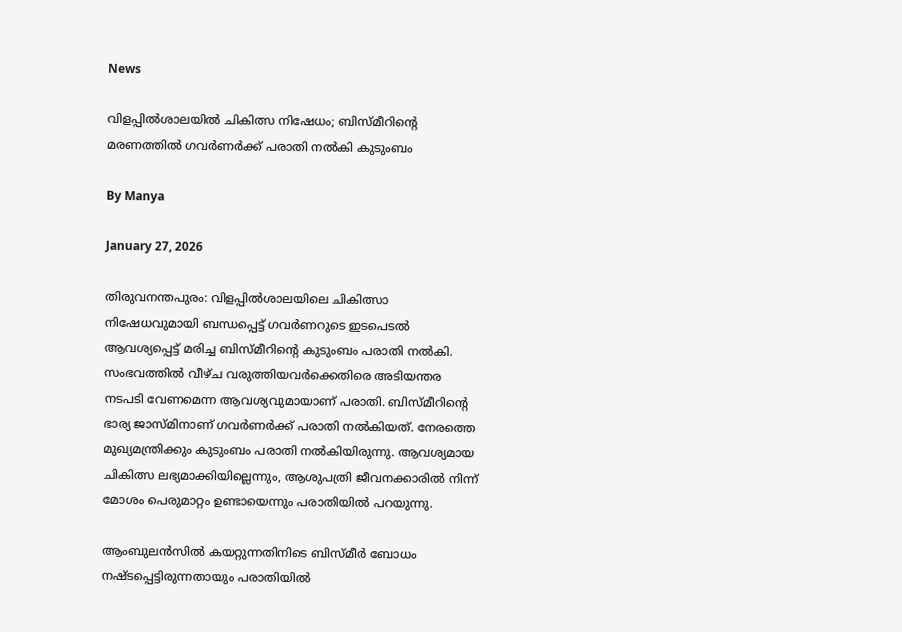News

വിളപ്പില്‍ശാലയില്‍ ചികിത്സ നിഷേധം; ബിസ്മീറിന്റെ മരണത്തില്‍ ഗവര്‍ണര്‍ക്ക് പരാതി നല്‍കി കുടുംബം

By Manya

January 27, 2026

തിരുവനന്തപുരം: വിളപ്പില്‍ശാലയിലെ ചികിത്സാ നിഷേധവുമായി ബന്ധപ്പെട്ട് ഗവര്‍ണറുടെ ഇടപെടല്‍ ആവശ്യപ്പെട്ട് മരിച്ച ബിസ്മീറിന്റെ കുടുംബം പരാതി നല്‍കി. സംഭവത്തില്‍ വീഴ്ച വരുത്തിയവര്‍ക്കെതിരെ അടിയന്തര നടപടി വേണമെന്ന ആവശ്യവുമായാണ് പരാതി. ബിസ്മീറിന്റെ ഭാര്യ ജാസ്മിനാണ് ഗവര്‍ണര്‍ക്ക് പരാതി നല്‍കിയത്. നേരത്തെ മുഖ്യമന്ത്രിക്കും കുടുംബം പരാതി നല്‍കിയിരുന്നു. ആവശ്യമായ ചികിത്സ ലഭ്യമാക്കിയില്ലെന്നും, ആശുപത്രി ജീവനക്കാരില്‍ നിന്ന് മോശം പെരുമാറ്റം ഉണ്ടായെന്നും പരാതിയില്‍ പറയുന്നു.

ആംബുലന്‍സില്‍ കയറ്റുന്നതിനിടെ ബിസ്മീര്‍ ബോധം നഷ്ടപ്പെട്ടിരുന്നതായും പരാതിയില്‍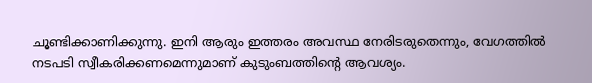ചൂണ്ടിക്കാണിക്കുന്നു. ഇനി ആരും ഇത്തരം അവസ്ഥ നേരിടരുതെന്നും, വേഗത്തില്‍ നടപടി സ്വീകരിക്കണമെന്നുമാണ് കുടുംബത്തിന്റെ ആവശ്യം.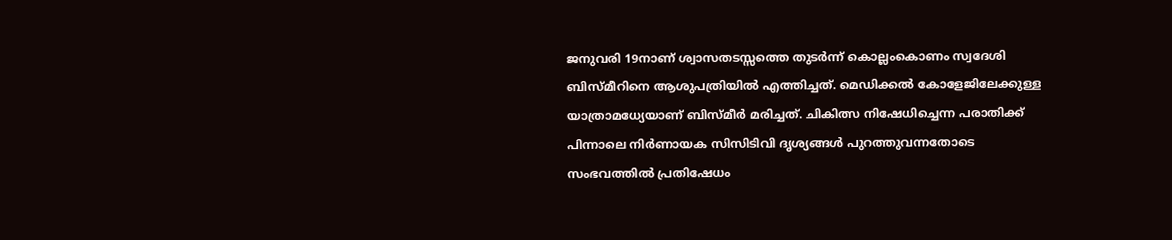ജനുവരി 19നാണ് ശ്വാസതടസ്സത്തെ തുടര്‍ന്ന് കൊല്ലംകൊണം സ്വദേശി ബിസ്മീറിനെ ആശുപത്രിയില്‍ എത്തിച്ചത്. മെഡിക്കല്‍ കോളേജിലേക്കുള്ള യാത്രാമധ്യേയാണ് ബിസ്മീര്‍ മരിച്ചത്. ചികിത്സ നിഷേധിച്ചെന്ന പരാതിക്ക് പിന്നാലെ നിര്‍ണായക സിസിടിവി ദൃശ്യങ്ങള്‍ പുറത്തുവന്നതോടെ സംഭവത്തില്‍ പ്രതിഷേധം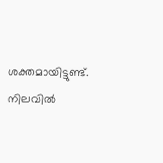ശക്തമായിട്ടുണ്ട്. നിലവില്‍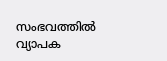സംഭവത്തില്‍ വ്യാപക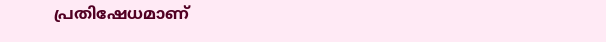പ്രതിഷേധമാണ്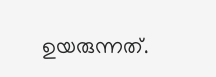ഉയരുന്നത്.